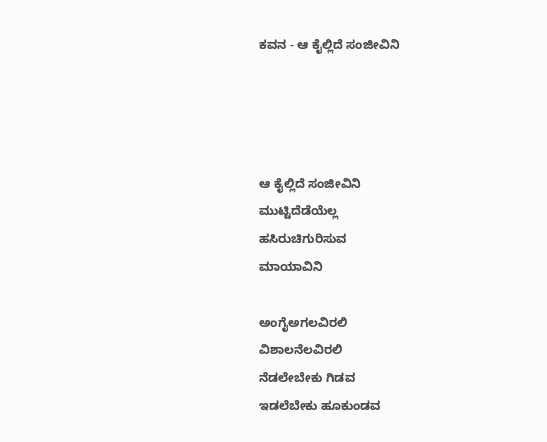ಕವನ - ಆ ಕೈಲ್ಲಿದೆ ಸಂಜೀವಿನಿ




ಆ ಕೈಲ್ಲಿದೆ ಸಂಜೀವಿನಿ
ಮುಟ್ಟಿದೆಡೆಯೆಲ್ಲ
ಹಸಿರುಚಿಗುರಿಸುವ
ಮಾಯಾವಿನಿ

ಅಂಗೈಅಗಲವಿರಲಿ
ವಿಶಾಲನೆಲವಿರಲಿ
ನೆಡಲೇಬೇಕು ಗಿಡವ
ಇಡಲೆಬೇಕು ಹೂಕುಂಡವ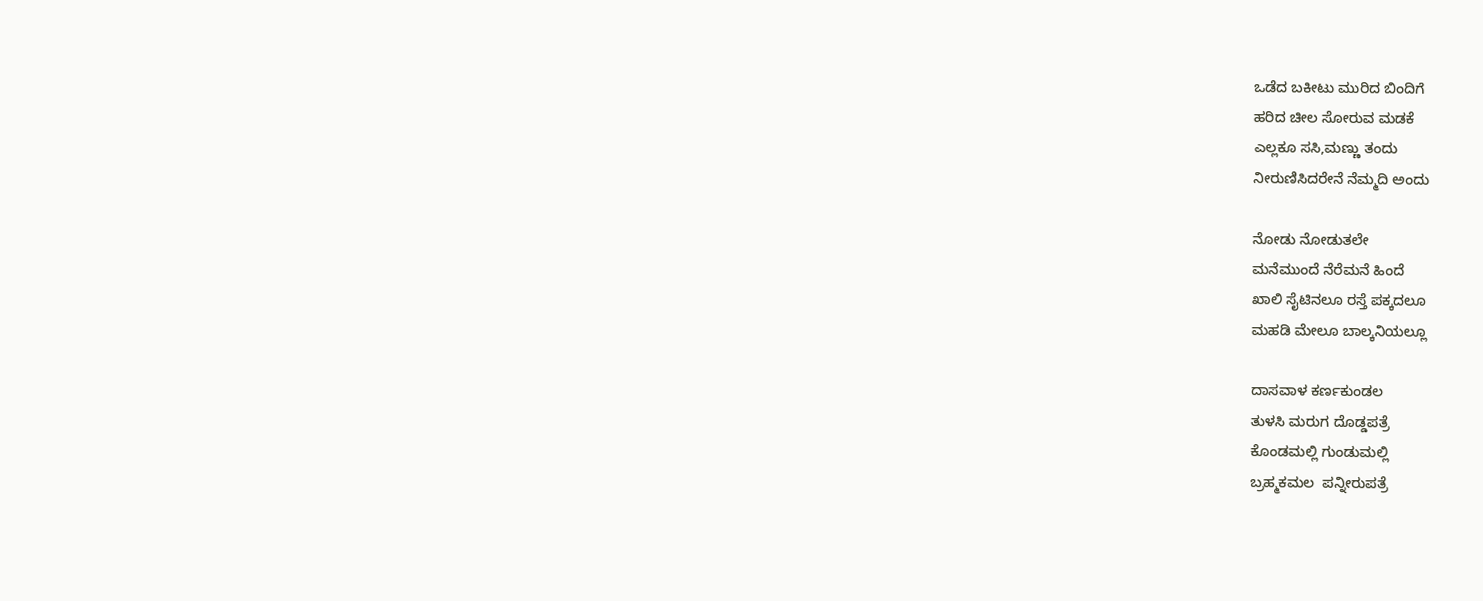ಒಡೆದ ಬಕೀಟು ಮುರಿದ ಬಿಂದಿಗೆ
ಹರಿದ ಚೀಲ ಸೋರುವ ಮಡಕೆ
ಎಲ್ಲಕೂ ಸಸಿ,ಮಣ್ಣು ತಂದು
ನೀರುಣಿಸಿದರೇನೆ ನೆಮ್ಮದಿ ಅಂದು

ನೋಡು ನೋಡುತಲೇ
ಮನೆಮುಂದೆ ನೆರೆಮನೆ ಹಿಂದೆ
ಖಾಲಿ ಸೈಟಿನಲೂ ರಸ್ತೆ ಪಕ್ಕದಲೂ
ಮಹಡಿ ಮೇಲೂ ಬಾಲ್ಕನಿಯಲ್ಲೂ

ದಾಸವಾಳ ಕರ್ಣಕುಂಡಲ
ತುಳಸಿ ಮರುಗ ದೊಡ್ಡಪತ್ರೆ
ಕೊಂಡಮಲ್ಲಿ ಗುಂಡುಮಲ್ಲಿ
ಬ್ರಹ್ಮಕಮಲ  ಪನ್ನೀರುಪತ್ರೆ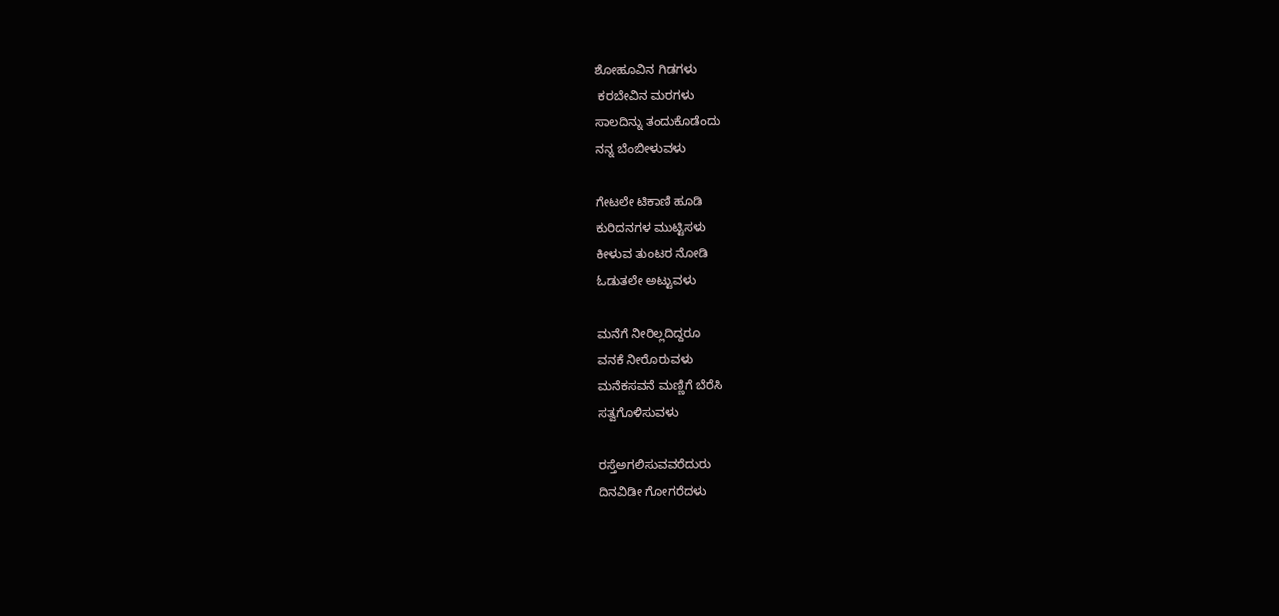ಶೋಹೂವಿನ ಗಿಡಗಳು
 ಕರಬೇವಿನ ಮರಗಳು
ಸಾಲದಿನ್ನು ತಂದುಕೊಡೆಂದು
ನನ್ನ ಬೆಂಬೀಳುವಳು

ಗೇಟಲೇ ಟಿಕಾಣಿ ಹೂಡಿ
ಕುರಿದನಗಳ ಮುಟ್ಟಿಸಳು
ಕೀಳುವ ತುಂಟರ ನೋಡಿ
ಓಡುತಲೇ ಅಟ್ಟುವಳು

ಮನೆಗೆ ನೀರಿಲ್ಲದಿದ್ದರೂ
ವನಕೆ ನೀರೊರುವಳು
ಮನೆಕಸವನೆ ಮಣ್ಣಿಗೆ ಬೆರೆಸಿ
ಸತ್ವಗೊಳಿಸುವಳು

ರಸ್ತೆಅಗಲಿಸುವವರೆದುರು
ದಿನವಿಡೀ ಗೋಗರೆದಳು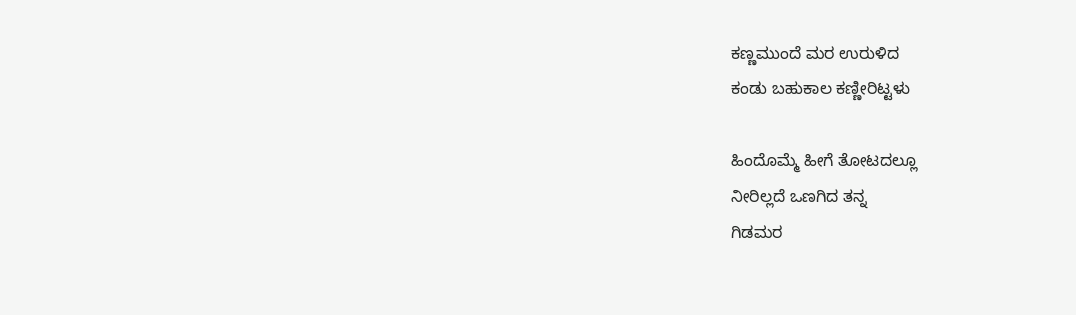ಕಣ್ಣಮುಂದೆ ಮರ ಉರುಳಿದ
ಕಂಡು ಬಹುಕಾಲ ಕಣ್ಣೀರಿಟ್ಟಳು

ಹಿಂದೊಮ್ಮೆ ಹೀಗೆ ತೋಟದಲ್ಲೂ
ನೀರಿಲ್ಲದೆ ಒಣಗಿದ ತನ್ನ
ಗಿಡಮರ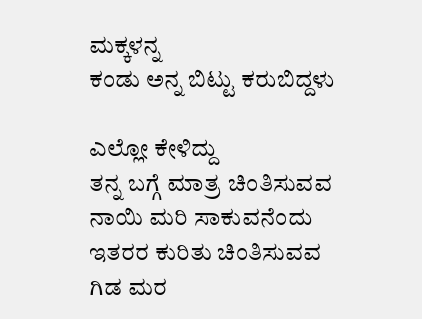ಮಕ್ಕಳನ್ನ
ಕಂಡು ಅನ್ನ ಬಿಟ್ಟು ಕರುಬಿದ್ದಳು

ಎಲ್ಲೋ ಕೇಳಿದ್ದು
ತನ್ನ ಬಗ್ಗೆ ಮಾತ್ರ ಚಿಂತಿಸುವವ
ನಾಯಿ ಮರಿ ಸಾಕುವನೆಂದು
ಇತರರ ಕುರಿತು ಚಿಂತಿಸುವವ
ಗಿಡ ಮರ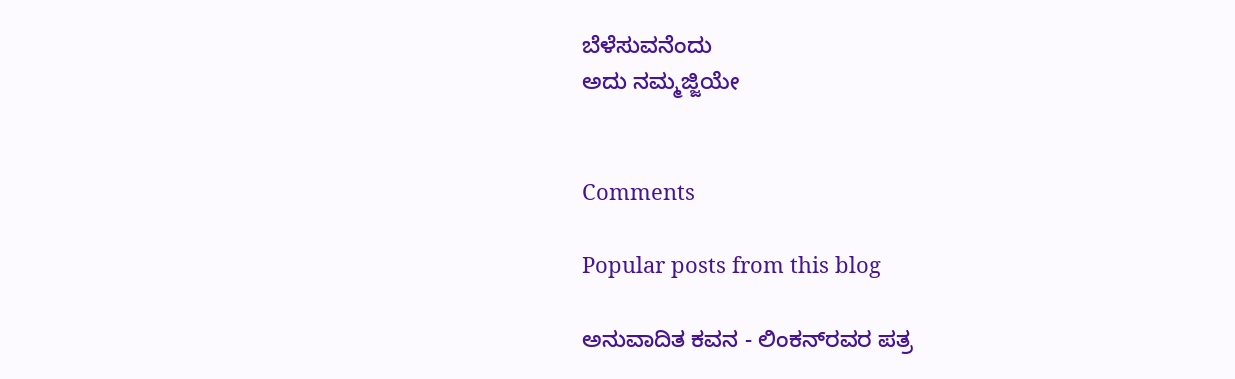ಬೆಳೆಸುವನೆಂದು
ಅದು ನಮ್ಮಜ್ಜಿಯೇ


Comments

Popular posts from this blog

ಅನುವಾದಿತ ಕವನ - ಲಿಂಕನ್‌ರವರ ಪತ್ರ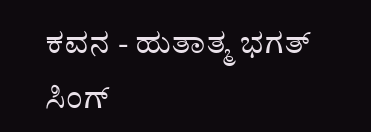ಕವನ - ಹುತಾತ್ಮ ಭಗತ್ ಸಿಂಗ್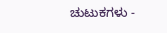ಚುಟುಕಗಳು -